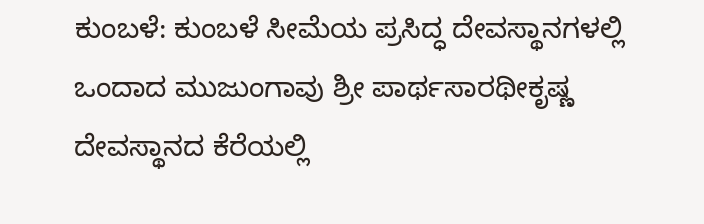ಕುಂಬಳೆ: ಕುಂಬಳೆ ಸೀಮೆಯ ಪ್ರಸಿದ್ಧ ದೇವಸ್ಥಾನಗಳಲ್ಲಿ ಒಂದಾದ ಮುಜುಂಗಾವು ಶ್ರೀ ಪಾರ್ಥಸಾರಥೀಕೃಷ್ಣ ದೇವಸ್ಥಾನದ ಕೆರೆಯಲ್ಲಿ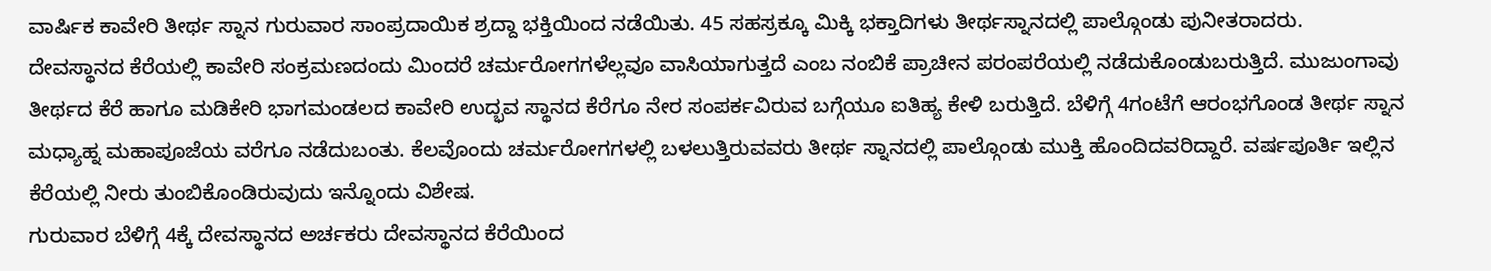ವಾರ್ಷಿಕ ಕಾವೇರಿ ತೀರ್ಥ ಸ್ನಾನ ಗುರುವಾರ ಸಾಂಪ್ರದಾಯಿಕ ಶ್ರದ್ದಾ ಭಕ್ತಿಯಿಂದ ನಡೆಯಿತು. 45 ಸಹಸ್ರಕ್ಕೂ ಮಿಕ್ಕಿ ಭಕ್ತಾದಿಗಳು ತೀರ್ಥಸ್ನಾನದಲ್ಲಿ ಪಾಲ್ಗೊಂಡು ಪುನೀತರಾದರು.
ದೇವಸ್ಥಾನದ ಕೆರೆಯಲ್ಲಿ ಕಾವೇರಿ ಸಂಕ್ರಮಣದಂದು ಮಿಂದರೆ ಚರ್ಮರೋಗಗಳೆಲ್ಲವೂ ವಾಸಿಯಾಗುತ್ತದೆ ಎಂಬ ನಂಬಿಕೆ ಪ್ರಾಚೀನ ಪರಂಪರೆಯಲ್ಲಿ ನಡೆದುಕೊಂಡುಬರುತ್ತಿದೆ. ಮುಜುಂಗಾವು ತೀರ್ಥದ ಕೆರೆ ಹಾಗೂ ಮಡಿಕೇರಿ ಭಾಗಮಂಡಲದ ಕಾವೇರಿ ಉದ್ಭವ ಸ್ಥಾನದ ಕೆರೆಗೂ ನೇರ ಸಂಪರ್ಕವಿರುವ ಬಗ್ಗೆಯೂ ಐತಿಹ್ಯ ಕೇಳಿ ಬರುತ್ತಿದೆ. ಬೆಳಿಗ್ಗೆ 4ಗಂಟೆಗೆ ಆರಂಭಗೊಂಡ ತೀರ್ಥ ಸ್ನಾನ ಮಧ್ಯಾಹ್ನ ಮಹಾಪೂಜೆಯ ವರೆಗೂ ನಡೆದುಬಂತು. ಕೆಲವೊಂದು ಚರ್ಮರೋಗಗಳಲ್ಲಿ ಬಳಲುತ್ತಿರುವವರು ತೀರ್ಥ ಸ್ನಾನದಲ್ಲಿ ಪಾಲ್ಗೊಂಡು ಮುಕ್ತಿ ಹೊಂದಿದವರಿದ್ದಾರೆ. ವರ್ಷಪೂರ್ತಿ ಇಲ್ಲಿನ ಕೆರೆಯಲ್ಲಿ ನೀರು ತುಂಬಿಕೊಂಡಿರುವುದು ಇನ್ನೊಂದು ವಿಶೇಷ.
ಗುರುವಾರ ಬೆಳಿಗ್ಗೆ 4ಕ್ಕೆ ದೇವಸ್ಥಾನದ ಅರ್ಚಕರು ದೇವಸ್ಥಾನದ ಕೆರೆಯಿಂದ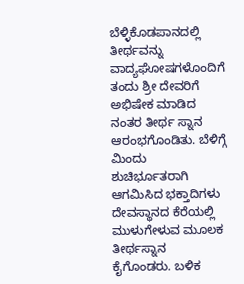ಬೆಳ್ಳಿಕೊಡಪಾನದಲ್ಲಿ ತೀರ್ಥವನ್ನು ವಾದ್ಯಘೋಷಗಳೊಂದಿಗೆ ತಂದು ಶ್ರೀ ದೇವರಿಗೆ ಅಭಿಷೇಕ ಮಾಡಿದ ನಂತರ ತೀರ್ಥ ಸ್ನಾನ ಆರಂಭಗೊಂಡಿತು. ಬೆಳಿಗ್ಗೆ ಮಿಂದು ಶುಚಿರ್ಭೂತರಾಗಿ ಆಗಮಿಸಿದ ಭಕ್ತಾದಿಗಳು ದೇವಸ್ಥಾನದ ಕೆರೆಯಲ್ಲಿ ಮುಳುಗೇಳುವ ಮೂಲಕ ತೀರ್ಥಸ್ನಾನ ಕೈಗೊಂಡರು. ಬಳಿಕ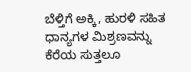ಬೆಳ್ತಿಗೆ ಅಕ್ಕಿ, ಹುರಳಿ ಸಹಿತ ಧಾನ್ಯಗಳ ಮಿಶ್ರಣವನ್ನು ಕೆರೆಯ ಸುತ್ತಲೂ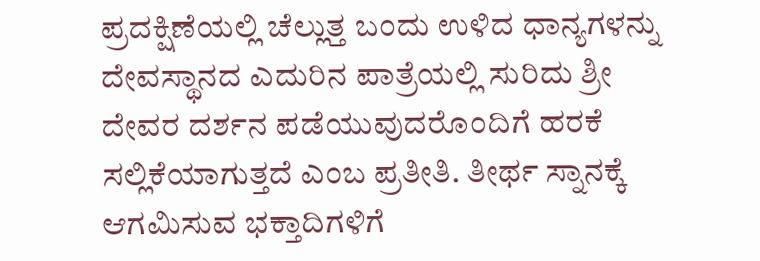ಪ್ರದಕ್ಷಿಣೆಯಲ್ಲಿ ಚೆಲ್ಲುತ್ತ ಬಂದು ಉಳಿದ ಧಾನ್ಯಗಳನ್ನು ದೇವಸ್ಥಾನದ ಎದುರಿನ ಪಾತ್ರೆಯಲ್ಲಿ ಸುರಿದು ಶ್ರೀ ದೇವರ ದರ್ಶನ ಪಡೆಯುವುದರೊಂದಿಗೆ ಹರಕೆ ಸಲ್ಲಿಕೆಯಾಗುತ್ತದೆ ಎಂಬ ಪ್ರತೀತಿ. ತೀರ್ಥ ಸ್ನಾನಕ್ಕೆ ಆಗಮಿಸುವ ಭಕ್ತಾದಿಗಳಿಗೆ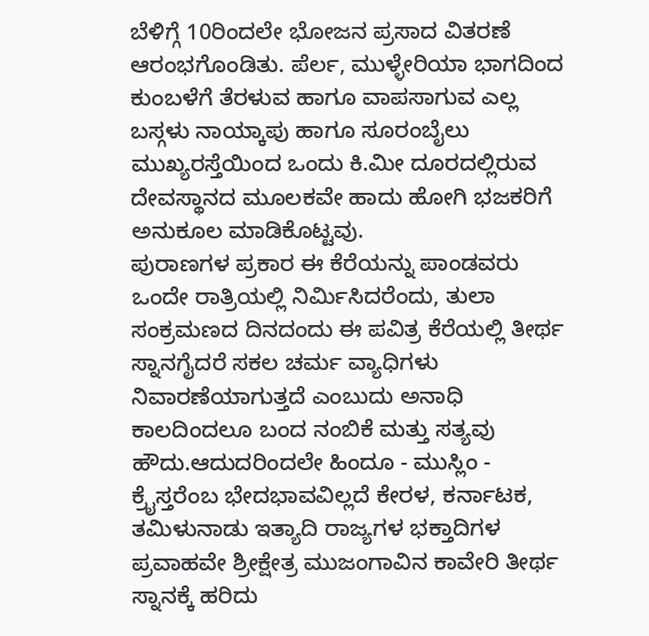ಬೆಳಿಗ್ಗೆ 10ರಿಂದಲೇ ಭೋಜನ ಪ್ರಸಾದ ವಿತರಣೆ ಆರಂಭಗೊಂಡಿತು. ಪೆರ್ಲ, ಮುಳ್ಳೇರಿಯಾ ಭಾಗದಿಂದ ಕುಂಬಳೆಗೆ ತೆರಳುವ ಹಾಗೂ ವಾಪಸಾಗುವ ಎಲ್ಲ ಬಸ್ಗಳು ನಾಯ್ಕಾಪು ಹಾಗೂ ಸೂರಂಬೈಲು ಮುಖ್ಯರಸ್ತೆಯಿಂದ ಒಂದು ಕಿ.ಮೀ ದೂರದಲ್ಲಿರುವ ದೇವಸ್ಥಾನದ ಮೂಲಕವೇ ಹಾದು ಹೋಗಿ ಭಜಕರಿಗೆ ಅನುಕೂಲ ಮಾಡಿಕೊಟ್ಟವು.
ಪುರಾಣಗಳ ಪ್ರಕಾರ ಈ ಕೆರೆಯನ್ನು ಪಾಂಡವರು ಒಂದೇ ರಾತ್ರಿಯಲ್ಲಿ ನಿರ್ಮಿಸಿದರೆಂದು, ತುಲಾ ಸಂಕ್ರಮಣದ ದಿನದಂದು ಈ ಪವಿತ್ರ ಕೆರೆಯಲ್ಲಿ ತೀರ್ಥ ಸ್ನಾನಗೈದರೆ ಸಕಲ ಚರ್ಮ ವ್ಯಾಧಿಗಳು ನಿವಾರಣೆಯಾಗುತ್ತದೆ ಎಂಬುದು ಅನಾಧಿ ಕಾಲದಿಂದಲೂ ಬಂದ ನಂಬಿಕೆ ಮತ್ತು ಸತ್ಯವು ಹೌದು.ಆದುದರಿಂದಲೇ ಹಿಂದೂ - ಮುಸ್ಲಿಂ - ಕ್ರೈಸ್ತರೆಂಬ ಭೇದಭಾವವಿಲ್ಲದೆ ಕೇರಳ, ಕರ್ನಾಟಕ, ತಮಿಳುನಾಡು ಇತ್ಯಾದಿ ರಾಜ್ಯಗಳ ಭಕ್ತಾದಿಗಳ ಪ್ರವಾಹವೇ ಶ್ರೀಕ್ಷೇತ್ರ ಮುಜಂಗಾವಿನ ಕಾವೇರಿ ತೀರ್ಥ ಸ್ನಾನಕ್ಕೆ ಹರಿದು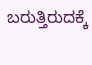ಬರುತ್ತಿರುದಕ್ಕೆ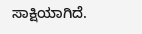ಸಾಕ್ಷಿಯಾಗಿದೆ.